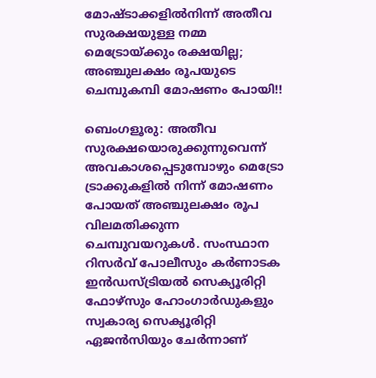മോഷ്ടാക്കളിൽനിന്ന് അതീവ സുരക്ഷയുള്ള നമ്മ മെട്രോയ്ക്കും രക്ഷയില്ല; അഞ്ചുലക്ഷം രൂപയുടെ ചെമ്പുകമ്പി മോഷണം പോയി!!

ബെംഗളൂരു: അതീവ സുരക്ഷയൊരുക്കുന്നുവെന്ന് അവകാശപ്പെടുമ്പോഴും മെട്രോ ട്രാക്കുകളിൽ നിന്ന് മോഷണം പോയത് അഞ്ചുലക്ഷം രൂപ വിലമതിക്കുന്ന ചെമ്പുവയറുകൾ. സംസ്ഥാന റിസർവ് പോലീസും കർണാടക ഇൻഡസ്ട്രിയൽ സെക്യൂരിറ്റി ഫോഴ്സും ഹോംഗാർഡുകളും സ്വകാര്യ സെക്യൂരിറ്റി ഏജൻസിയും ചേർന്നാണ്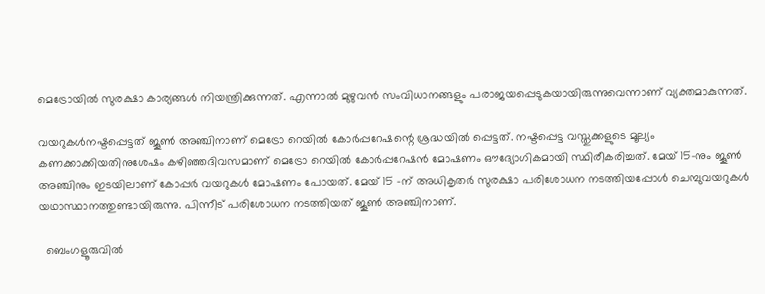മെട്രോയിൽ സുരക്ഷാ കാര്യങ്ങൾ നിയന്ത്രിക്കുന്നത്. എന്നാൽ മുഴുവൻ സംവിധാനങ്ങളും പരാജയപ്പെടുകയായിരുന്നുവെന്നാണ് വ്യക്തമാകുന്നത്.

വയറുകൾനഷ്ടപ്പെട്ടത് ജൂൺ അഞ്ചിനാണ് മെട്രോ റെയിൽ കോർപ്പറേഷന്റെ ശ്രദ്ധയിൽ പ്പെട്ടത്. നഷ്ടപ്പെട്ട വസ്തുക്കളുടെ മൂല്യം കണക്കാക്കിയതിനുശേഷം കഴിഞ്ഞദിവസമാണ് മെട്രോ റെയിൽ കോർപ്പറേഷൻ മോഷണം ഔദ്യോഗികമായി സ്ഥിരീകരിച്ചത്. മേയ് 15-നും ജൂൺ അഞ്ചിനും ഇടയിലാണ് കോപ്പർ വയറുകൾ മോഷണം പോയത്. മേയ് 15 -ന് അധികൃതർ സുരക്ഷാ പരിശോധന നടത്തിയപ്പോൾ ചെമ്പുവയറുകൾ യഥാസ്ഥാനത്തുണ്ടായിരുന്നു. പിന്നീട് പരിശോധന നടത്തിയത് ജൂൺ അഞ്ചിനാണ്.

  ബെംഗളൂരുവിൽ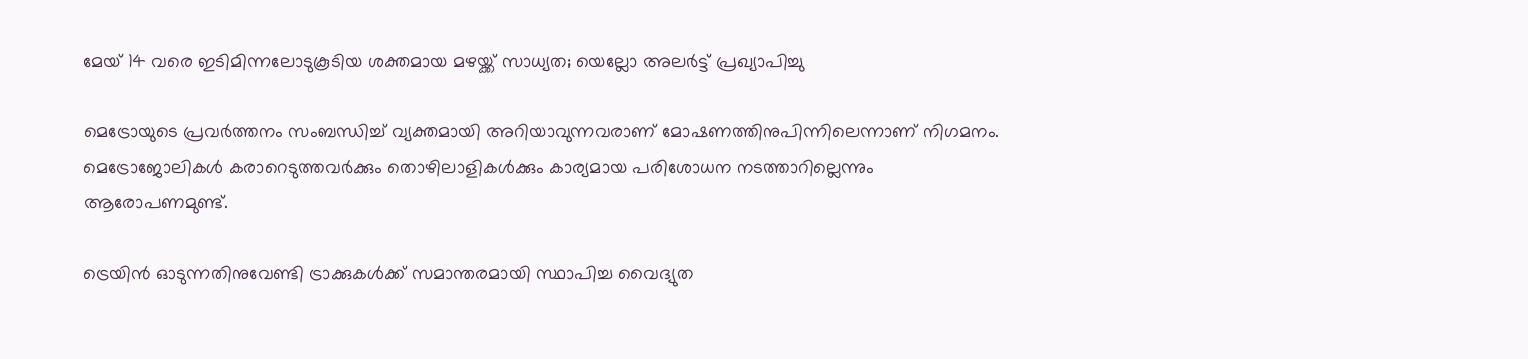മേയ് 14 വരെ ഇടിമിന്നലോടുകൂടിയ ശക്തമായ മഴയ്ക്ക് സാധ്യത; യെല്ലോ അലർട്ട് പ്രഖ്യാപിച്ചു

മെട്രോയുടെ പ്രവർത്തനം സംബന്ധിച്ച് വ്യക്തമായി അറിയാവുന്നവരാണ് മോഷണത്തിനുപിന്നിലെന്നാണ് നിഗമനം. മെട്രോജോലികൾ കരാറെടുത്തവർക്കും തൊഴിലാളികൾക്കും കാര്യമായ പരിശോധന നടത്താറില്ലെന്നും ആരോപണമുണ്ട്.

ട്രെയിൻ ഓടുന്നതിനുവേണ്ടി ട്രാക്കുകൾക്ക് സമാന്തരമായി സ്ഥാപിച്ച വൈദ്യുത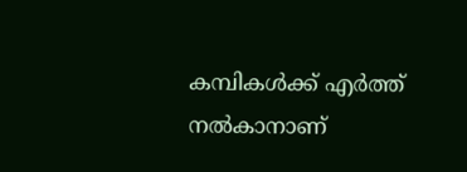കമ്പികൾക്ക് എർത്ത് നൽകാനാണ്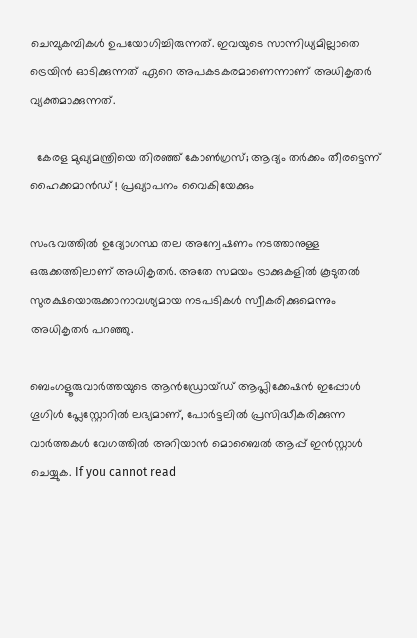ചെമ്പുകമ്പികൾ ഉപയോഗിച്ചിരുന്നത്. ഇവയുടെ സാന്നിധ്യമില്ലാതെ ട്രെയിൻ ഓടിക്കുന്നത് ഏറെ അപകടകരമാണെന്നാണ് അധികൃതർ വ്യക്തമാക്കുന്നത്.

  കേരള മുഖ്യമന്ത്രിയെ തിരഞ്ഞ് കോൺഗ്രസ്; ആദ്യം തര്‍ക്കം തീരട്ടെന്ന് ഹൈക്കമാൻഡ് ! പ്രഖ്യാപനം വൈകിയേക്കും

സംഭവത്തിൽ ഉദ്യോഗസ്ഥ തല അന്വേഷണം നടത്താനുള്ള ഒരുക്കത്തിലാണ് അധികൃതർ. അതേ സമയം ട്രാക്കുകളിൽ കൂടുതൽ സുരക്ഷയൊരുക്കാനാവശ്യമായ നടപടികൾ സ്വീകരിക്കുമെന്നും അധികൃതർ പറഞ്ഞു.

ബെംഗളൂരുവാർത്തയുടെ ആൻഡ്രോയ്ഡ് ആപ്ലിക്കേഷൻ ഇപ്പോൾ ഗൂഗിൾ പ്ലേസ്റ്റോറിൽ ലഭ്യമാണ്, പോർട്ടലിൽ പ്രസിദ്ധീകരിക്കുന്ന വാർത്തകൾ വേഗത്തിൽ അറിയാൻ മൊബൈൽ ആപ്പ് ഇൻസ്റ്റാൾ ചെയ്യുക. If you cannot read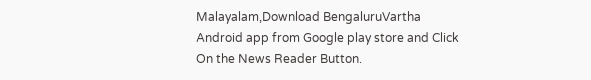Malayalam,Download BengaluruVartha Android app from Google play store and Click On the News Reader Button.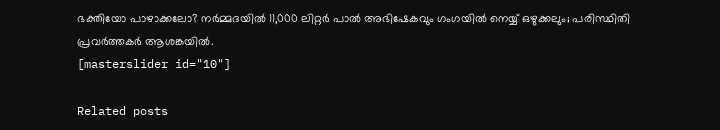ഭക്തിയോ പാഴാക്കലോ? നർമ്മദയിൽ 11,000 ലിറ്റർ പാൽ അഭിഷേകവും ഗംഗയിൽ നെയ്യ് ഒഴുക്കലും; പരിസ്ഥിതി പ്രവർത്തകർ ആശങ്കയിൽ.
[masterslider id="10"]

Related posts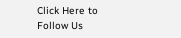Click Here to Follow Us